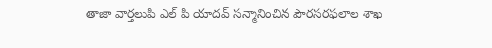తాజా వార్తలుపి ఎల్ పి యాదవ్ సన్మానించిన పౌరసరఫలాల శాఖ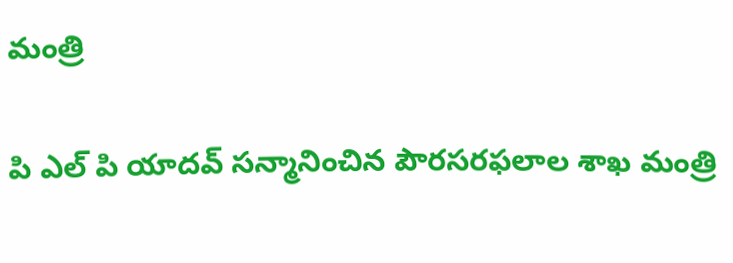మంత్రి

పి ఎల్ పి యాదవ్ సన్మానించిన పౌరసరఫలాల శాఖ మంత్రి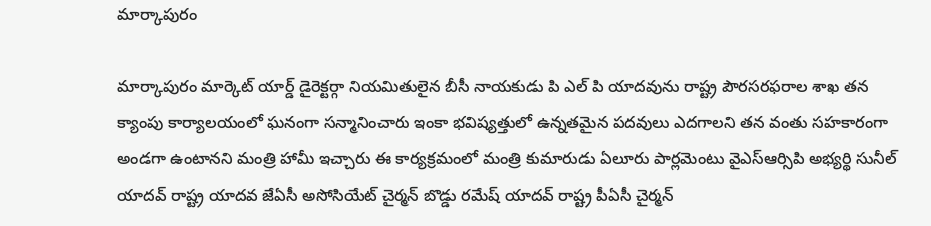మార్కాపురం

మార్కాపురం మార్కెట్ యార్డ్ డైరెక్టర్గా నియమితులైన బీసీ నాయకుడు పి ఎల్ పి యాదవును రాష్ట్ర పౌరసరఫరాల శాఖ తన క్యాంపు కార్యాలయంలో ఘనంగా సన్మానించారు ఇంకా భవిష్యత్తులో ఉన్నతమైన పదవులు ఎదగాలని తన వంతు సహకారంగా అండగా ఉంటానని మంత్రి హామీ ఇచ్చారు ఈ కార్యక్రమంలో మంత్రి కుమారుడు ఏలూరు పార్లమెంటు వైఎస్ఆర్సిపి అభ్యర్థి సునీల్ యాదవ్ రాష్ట్ర యాదవ జేఏసీ అసోసియేట్ చైర్మన్ బొడ్డు రమేష్ యాదవ్ రాష్ట్ర పీఏసీ చైర్మన్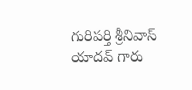గురిపర్తి శ్రీనివాస్ యాదవ్ గారు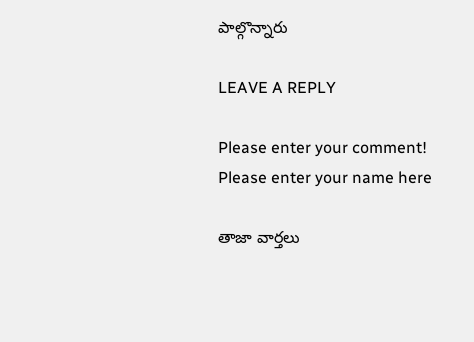పాల్గొన్నారు

LEAVE A REPLY

Please enter your comment!
Please enter your name here

తాజా వార్తలు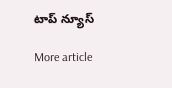టాప్ న్యూస్

More article